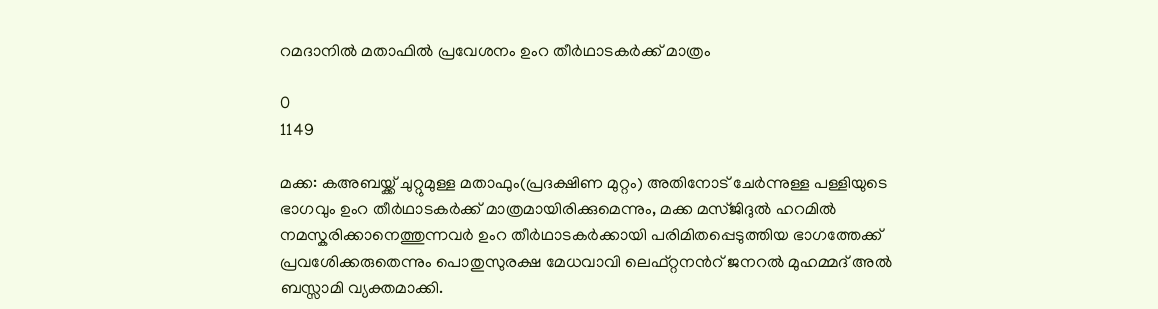റമദാനിൽ മതാഫിൽ പ്രവേശനം ഉംറ തീർഥാടകർക്ക് മാത്രം

0
1149

മക്ക: കഅബയ്ക്ക് ചുറ്റുമുള്ള മതാഫും(പ്രദക്ഷിണ മുറ്റം) അതിനോട് ചേർന്നുള്ള പള്ളിയുടെ ഭാഗവും ഉംറ തീർഥാടകർക്ക് മാത്രമായിരിക്കുമെന്നും, മക്ക മസ്ജിദുൽ ഹറമിൽ നമസ്കരിക്കാനെത്തുന്നവർ ഉംറ തീർഥാടകർക്കായി പരിമിതപ്പെടുത്തിയ ഭാഗത്തേക്ക് പ്രവശേിക്കരുതെന്നും പൊതുസുരക്ഷ മേധവാവി ലെഫ്റ്റനൻറ് ജനറൽ മുഹമ്മദ് അൽ ബസ്സാമി വ്യക്തമാക്കി.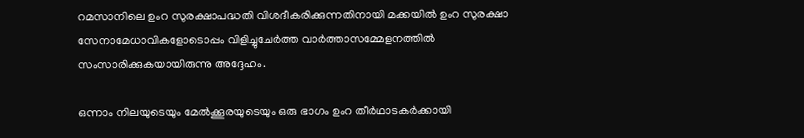റമസാനിലെ ഉംറ സുരക്ഷാപദ്ധതി വിശദീകരിക്കുന്നതിനായി മക്കയിൽ ഉംറ സുരക്ഷാ സേനാമേധാവികളോടൊപ്പം വിളിച്ചുചേർത്ത വാർത്താസമ്മേളനത്തിൽ സംസാരിക്കുകയായിരുന്നു അദ്ദേഹം.

ഒന്നാം നിലയുടെയും മേൽക്കൂരയുടെയും ഒരു ഭാഗം ഉംറ തീർഥാടകർക്കായി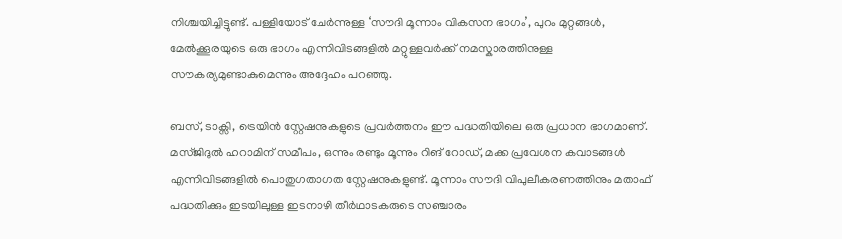നിശ്ചയിച്ചിട്ടുണ്ട്. പള്ളിയോട് ചേർന്നുള്ള ‘സൗദി മൂന്നാം വികസന ഭാഗം’, പുറം മുറ്റങ്ങൾ, മേൽക്കൂരയുടെ ഒരു ഭാഗം എന്നിവിടങ്ങളിൽ മറ്റുള്ളവർക്ക് നമസ്കാരത്തിനുള്ള സൗകര്യമുണ്ടാകുമെന്നും അദ്ദേഹം പറഞ്ഞു.

ബസ്, ടാക്സി, ട്രെയിൻ സ്റ്റേഷനുകളുടെ പ്രവർത്തനം ഈ പദ്ധതിയിലെ ഒരു പ്രധാന ഭാഗമാണ്. മസ്ജിദുൽ ഹറാമിന് സമീപം, ഒന്നും രണ്ടും മൂന്നും റിങ് റോഡ്, മക്ക പ്രവേശന കവാടങ്ങൾ എന്നിവിടങ്ങളിൽ പൊതുഗതാഗത സ്റ്റേഷനുകളുണ്ട്. മൂന്നാം സൗദി വിപുലീകരണത്തിനും മതാഫ് പദ്ധതിക്കും ഇടയിലുള്ള ഇടനാഴി തീർഥാടകരുടെ സഞ്ചാരം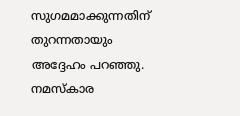സുഗമമാക്കുന്നതിന് തുറന്നതായും അദ്ദേഹം പറഞ്ഞു. നമസ്‌കാര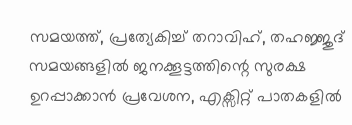സമയത്ത്, പ്രത്യേകിച്ച് തറാവിഹ്, തഹജ്ജുദ് സമയങ്ങളിൽ ജനക്കൂട്ടത്തിന്റെ സുരക്ഷ ഉറപ്പാക്കാൻ പ്രവേശന, എക്സിറ്റ് പാതകളിൽ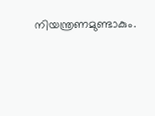നിയന്ത്രണമുണ്ടാകും.